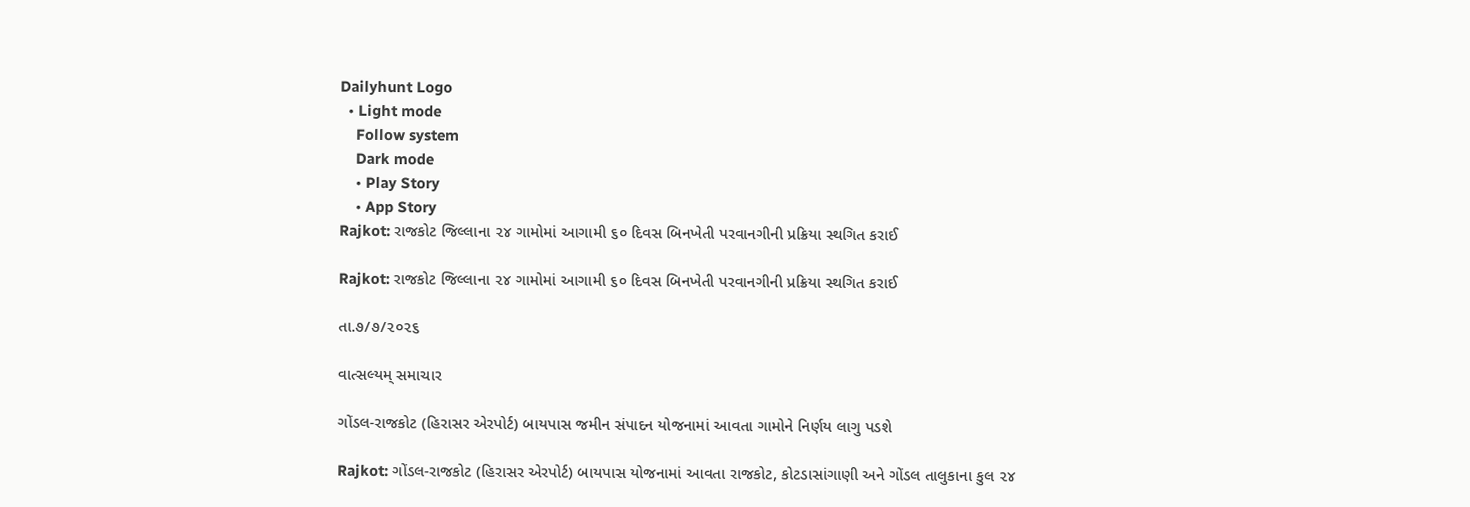Dailyhunt Logo
  • Light mode
    Follow system
    Dark mode
    • Play Story
    • App Story
Rajkot: રાજકોટ જિલ્લાના ૨૪ ગામોમાં આગામી ૬૦ દિવસ બિનખેતી પરવાનગીની પ્રક્રિયા સ્થગિત કરાઈ

Rajkot: રાજકોટ જિલ્લાના ૨૪ ગામોમાં આગામી ૬૦ દિવસ બિનખેતી પરવાનગીની પ્રક્રિયા સ્થગિત કરાઈ

તા.૭/૭/૨૦૨૬

વાત્સલ્યમ્ સમાચાર

ગોંડલ-રાજકોટ (હિરાસર એરપોર્ટ) બાયપાસ જમીન સંપાદન યોજનામાં આવતા ગામોને નિર્ણય લાગુ પડશે

Rajkot: ગોંડલ-રાજકોટ (હિરાસર એરપોર્ટ) બાયપાસ યોજનામાં આવતા રાજકોટ, કોટડાસાંગાણી અને ગોંડલ તાલુકાના કુલ ૨૪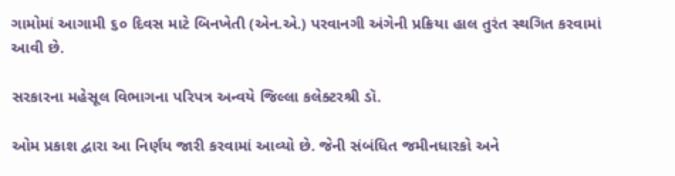ગામોમાં આગામી ૬૦ દિવસ માટે બિનખેતી (એન.એ.) પરવાનગી અંગેની પ્રક્રિયા હાલ તુરંત સ્થગિત કરવામાં આવી છે.

સરકારના મહેસૂલ વિભાગના પરિપત્ર અન્વયે જિલ્લા કલેક્ટરશ્રી ડૉ.

ઓમ પ્રકાશ દ્વારા આ નિર્ણય જારી કરવામાં આવ્યો છે. જેની સંબંધિત જમીનધારકો અને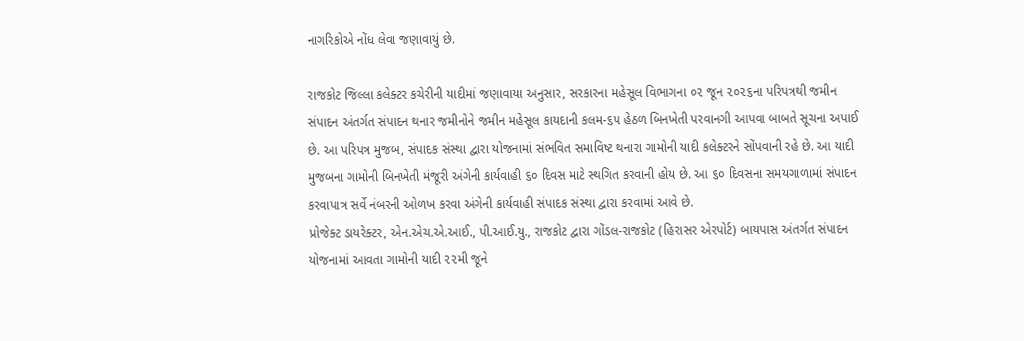નાગરિકોએ નોંધ લેવા જણાવાયું છે.

રાજકોટ જિલ્લા કલેક્ટર કચેરીની યાદીમાં જણાવાયા અનુસાર, સરકારના મહેસૂલ વિભાગના ૦૨ જૂન ૨૦૨૬ના પરિપત્રથી જમીન સંપાદન અંતર્ગત સંપાદન થનાર જમીનોને જમીન મહેસૂલ કાયદાની કલમ-૬૫ હેઠળ બિનખેતી પરવાનગી આપવા બાબતે સૂચના અપાઈ છે. આ પરિપત્ર મુજબ, સંપાદક સંસ્થા દ્વારા યોજનામાં સંભવિત સમાવિષ્ટ થનારા ગામોની યાદી કલેક્ટરને સોંપવાની રહે છે. આ યાદી મુજબના ગામોની બિનખેતી મંજૂરી અંગેની કાર્યવાહી ૬૦ દિવસ માટે સ્થગિત કરવાની હોય છે. આ ૬૦ દિવસના સમયગાળામાં સંપાદન કરવાપાત્ર સર્વે નંબરની ઓળખ કરવા અંગેની કાર્યવાહી સંપાદક સંસ્થા દ્વારા કરવામાં આવે છે.
પ્રોજેક્ટ ડાયરેક્ટર, એન.એચ.એ.આઈ., પી.આઈ.યુ., રાજકોટ દ્વારા ગોંડલ-રાજકોટ (હિરાસર એરપોર્ટ) બાયપાસ અંતર્ગત સંપાદન યોજનામાં આવતા ગામોની યાદી ૨૨મી જૂને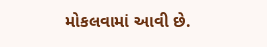મોકલવામાં આવી છે.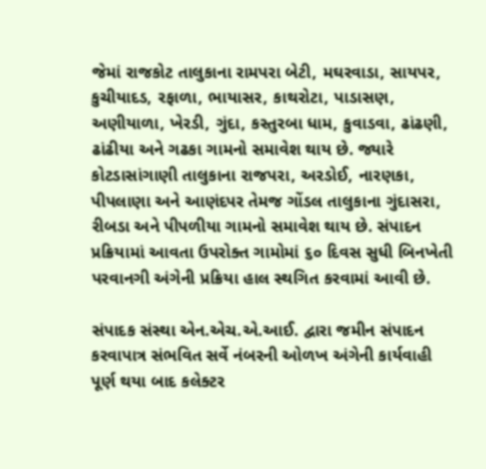જેમાં રાજકોટ તાલુકાના રામપરા બેટી, મઘરવાડા, સાયપર, કુચીયાદડ, રફાળા, ભાયાસર, કાથરોટા, પાડાસણ, અણીયાળા, ખેરડી, ગુંદા, કસ્તુરબા ધામ, કુવાડવા, ઢાંઢણી, ઢાંઢીયા અને ગઢકા ગામનો સમાવેશ થાય છે. જ્યારે કોટડાસાંગાણી તાલુકાના રાજપરા, અરડોઈ, નારણકા, પીપલાણા અને આણંદપર તેમજ ગોંડલ તાલુકાના ગુંદાસરા, રીબડા અને પીપળીયા ગામનો સમાવેશ થાય છે. સંપાદન પ્રક્રિયામાં આવતા ઉપરોક્ત ગામોમાં ૬૦ દિવસ સુધી બિનખેતી પરવાનગી અંગેની પ્રક્રિયા હાલ સ્થગિત કરવામાં આવી છે.

સંપાદક સંસ્થા એન.એચ.એ.આઈ. દ્વારા જમીન સંપાદન કરવાપાત્ર સંભવિત સર્વે નંબરની ઓળખ અંગેની કાર્યવાહી પૂર્ણ થયા બાદ કલેક્ટર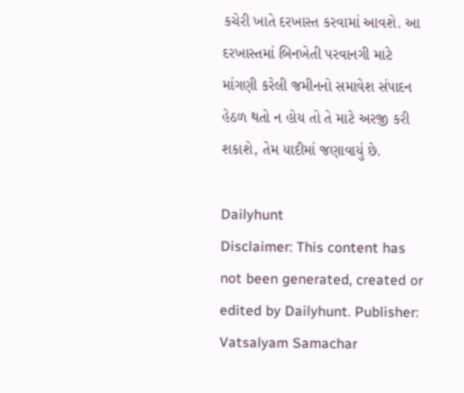કચેરી ખાતે દરખાસ્ત કરવામાં આવશે. આ દરખાસ્તમાં બિનખેતી પરવાનગી માટે માંગણી કરેલી જમીનનો સમાવેશ સંપાદન હેઠળ થતો ન હોય તો તે માટે અરજી કરી શકાશે, તેમ યાદીમાં જણાવાયું છે.

Dailyhunt
Disclaimer: This content has not been generated, created or edited by Dailyhunt. Publisher: Vatsalyam Samachar